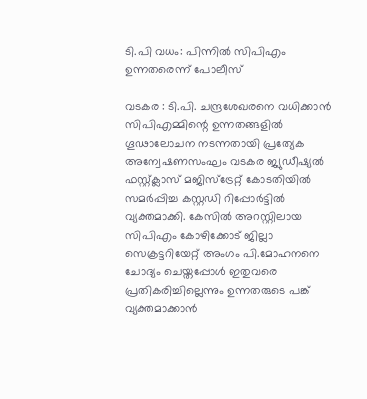ടി.പി വധം: പിന്നില്‍ സിപിഎം ഉന്നതരെന്ന്‌ പോലീസ്‌

വടകര : ടി.പി. ചന്ദ്രശേഖരനെ വധിക്കാന്‍ സിപിഎമ്മിന്റെ ഉന്നതങ്ങളില്‍ ഗൂഢാലോചന നടന്നതായി പ്രത്യേക അന്വേഷണസംഘം വടകര ജ്യുഡീഷ്യല്‍ ഫസ്റ്റ്ക്ലാസ്‌ മജിസ്ട്രേറ്റ്‌ കോടതിയില്‍ സമര്‍പ്പിച്ച കസ്റ്റഡി റിപ്പോര്‍ട്ടില്‍ വ്യക്തമാക്കി. കേസില്‍ അറസ്റ്റിലായ സിപിഎം കോഴിക്കോട്‌ ജില്ലാ സെക്രട്ടറിയേറ്റ്‌ അംഗം പി.മോഹനനെ ചോദ്യം ചെയ്തപ്പോള്‍ ഇതുവരെ പ്രതികരിച്ചില്ലെന്നും ഉന്നതരുടെ പങ്ക്‌ വ്യക്തമാക്കാന്‍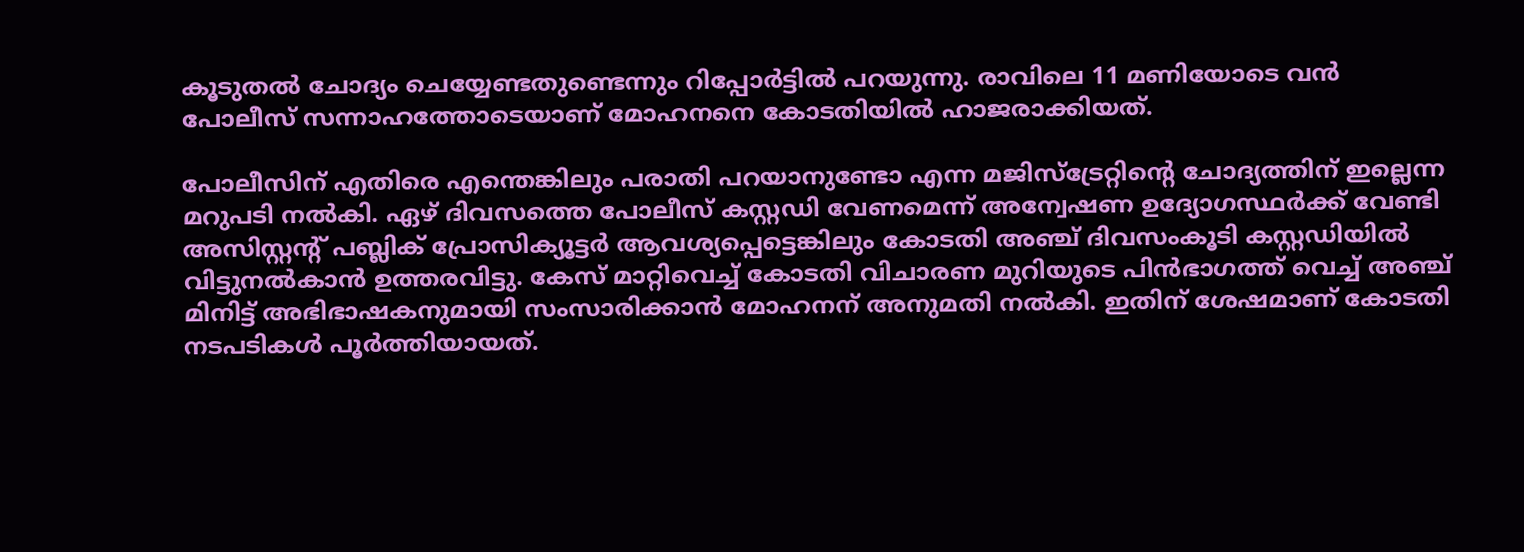കൂടുതല്‍ ചോദ്യം ചെയ്യേണ്ടതുണ്ടെന്നും റിപ്പോര്‍ട്ടില്‍ പറയുന്നു. രാവിലെ 11 മണിയോടെ വന്‍ പോലീസ്‌ സന്നാഹത്തോടെയാണ്‌ മോഹനനെ കോടതിയില്‍ ഹാജരാക്കിയത്‌.

പോലീസിന്‌ എതിരെ എന്തെങ്കിലും പരാതി പറയാനുണ്ടോ എന്ന മജിസ്ട്രേറ്റിന്റെ ചോദ്യത്തിന്‌ ഇല്ലെന്ന മറുപടി നല്‍കി. ഏഴ്‌ ദിവസത്തെ പോലീസ്‌ കസ്റ്റഡി വേണമെന്ന്‌ അന്വേഷണ ഉദ്യോഗസ്ഥര്‍ക്ക്‌ വേണ്ടി അസിസ്റ്റന്റ്‌ പബ്ലിക്‌ പ്രോസിക്യൂട്ടര്‍ ആവശ്യപ്പെട്ടെങ്കിലും കോടതി അഞ്ച്‌ ദിവസംകൂടി കസ്റ്റഡിയില്‍ വിട്ടുനല്‍കാന്‍ ഉത്തരവിട്ടു. കേസ്‌ മാറ്റിവെച്ച്‌ കോടതി വിചാരണ മുറിയുടെ പിന്‍ഭാഗത്ത്‌ വെച്ച്‌ അഞ്ച്‌ മിനിട്ട്‌ അഭിഭാഷകനുമായി സംസാരിക്കാന്‍ മോഹനന്‌ അനുമതി നല്‍കി. ഇതിന്‌ ശേഷമാണ്‌ കോടതി നടപടികള്‍ പൂര്‍ത്തിയായത്‌.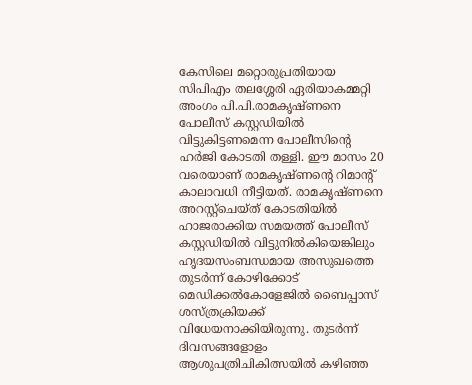കേസിലെ മറ്റൊരുപ്രതിയായ സിപിഎം തലശ്ശേരി ഏരിയാകമ്മറ്റി അംഗം പി.പി.രാമകൃഷ്ണനെ പോലീസ്‌ കസ്റ്റഡിയില്‍ വിട്ടുകിട്ടണമെന്ന പോലീസിന്റെ ഹര്‍ജി കോടതി തള്ളി. ഈ മാസം 20 വരെയാണ്‌ രാമകൃഷ്ണന്റെ റിമാന്റ്‌ കാലാവധി നീട്ടിയത്‌. രാമകൃഷ്ണനെ അറസ്റ്റ്ചെയ്ത്‌ കോടതിയില്‍ ഹാജരാക്കിയ സമയത്ത്‌ പോലീസ്‌ കസ്റ്റഡിയില്‍ വിട്ടുനില്‍കിയെങ്കിലും ഹൃദയസംബന്ധമായ അസുഖത്തെ തുടര്‍ന്ന്‌ കോഴിക്കോട്‌ മെഡിക്കല്‍കോളേജില്‍ ബൈപ്പാസ്‌ ശസ്ത്രക്രിയക്ക്‌ വിധേയനാക്കിയിരുന്നു. തുടര്‍ന്ന്‌ ദിവസങ്ങളോളം ആശുപത്രിചികിത്സയില്‍ കഴിഞ്ഞ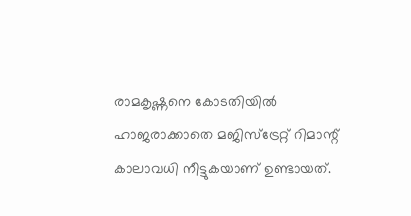രാമകൃഷ്ണനെ കോടതിയില്‍ ഹാജരാക്കാതെ മജിസ്ട്രേറ്റ്‌ റിമാന്റ്‌ കാലാവധി നീട്ടുകയാണ്‌ ഉണ്ടായത്‌.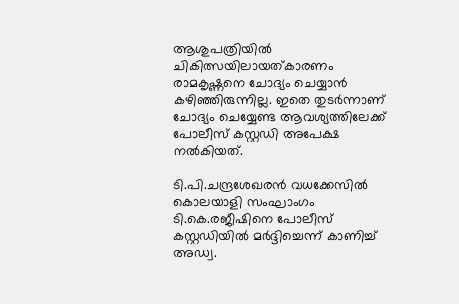ആശുപത്രിയില്‍ ചികിത്സയിലായത്കാരണം രാമകൃഷ്ണനെ ചോദ്യം ചെയ്യാന്‍ കഴിഞ്ഞിരുന്നില്ല. ഇതെ തുടര്‍ന്നാണ്‌ ചോദ്യം ചെയ്യേണ്ട ആവശ്യത്തിലേക്ക്‌ പോലീസ്‌ കസ്റ്റഡി അപേക്ഷ നല്‍കിയത്‌.

ടി.പി.ചന്ദ്രശേഖരന്‍ വധക്കേസില്‍ കൊലയാളി സംഘാംഗം ടി.കെ.രജീഷിനെ പോലീസ്‌ കസ്റ്റഡിയില്‍ മര്‍ദ്ദിച്ചെന്ന്‌ കാണിച്ച്‌ അഡ്വ.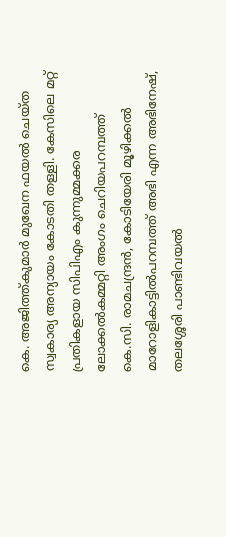കെ. അജിത്ത്കുമാര്‍ മുഖേന ഫയല്‍ ചെയ്ത സ്വകാര്യ അന്യായം കോടതി തള്ളി. കേസിലെ മറ്റ്‌ പ്രതികളായ സിപിഎം കുന്നുമ്മക്കര ലോക്കല്‍കമ്മറ്റി അംഗം ചെറിയപറമ്പത്ത്‌ കെ.സി. രാമചന്ദ്രന്‍, കോടിയേരി മൂഴിക്കല്‍ മാറോളികാട്ടില്‍പറമ്പത്ത്‌ അഭി എന്ന അഭിനേഷ്‌, തലശ്ശേരി പാണ്ടിവയല്‍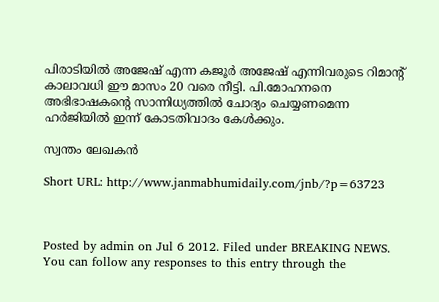പിരാടിയില്‍ അജേഷ്‌ എന്ന കജൂര്‍ അജേഷ്‌ എന്നിവരുടെ റിമാന്റ്‌ കാലാവധി ഈ മാസം 20 വരെ നീട്ടി. പി.മോഹനനെ അഭിഭാഷകന്റെ സാന്നിധ്യത്തില്‍ ചോദ്യം ചെയ്യണമെന്ന ഹര്‍ജിയില്‍ ഇന്ന്‌ കോടതിവാദം കേള്‍ക്കും.

സ്വന്തം ലേഖകന്‍

Short URL: http://www.janmabhumidaily.com/jnb/?p=63723



Posted by admin on Jul 6 2012. Filed under BREAKING NEWS. You can follow any responses to this entry through the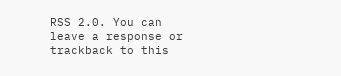RSS 2.0. You can leave a response or trackback to this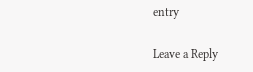entry

Leave a Reply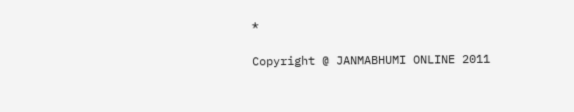*

Copyright @ JANMABHUMI ONLINE 2011